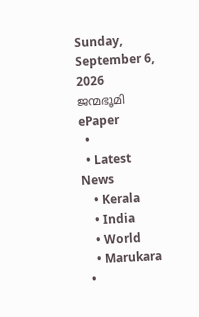Sunday, September 6, 2026
ജന്മഭൂമി
ePaper
  •
  • Latest News
    • Kerala
    • India
    • World
    • Marukara
  •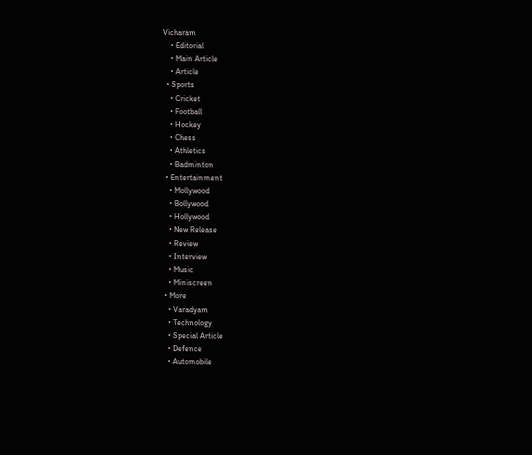Vicharam
    • Editorial
    • Main Article
    • Article
  • Sports
    • Cricket
    • Football
    • Hockey
    • Chess
    • Athletics
    • Badminton
  • Entertainment
    • Mollywood
    • Bollywood
    • Hollywood
    • New Release
    • Review
    • Interview
    • Music
    • Miniscreen
  • More
    • Varadyam
    • Technology
    • Special Article
    • Defence
    • Automobile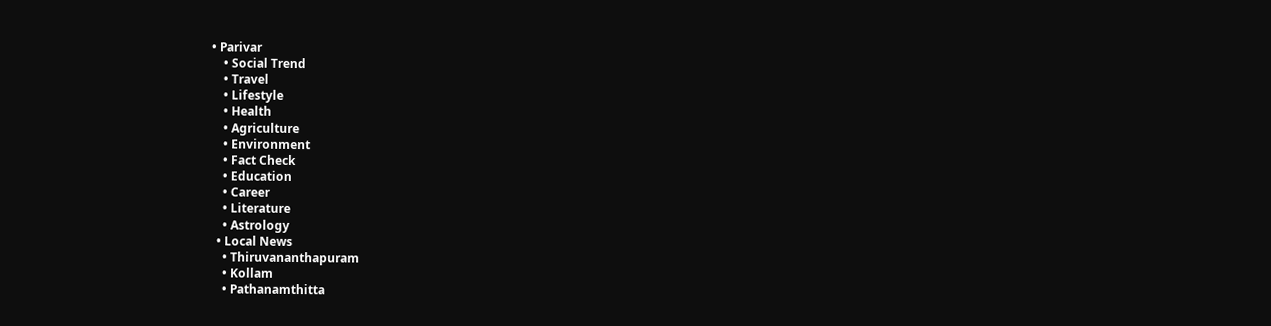• Parivar
    • Social Trend
    • Travel
    • Lifestyle
    • Health
    • Agriculture
    • Environment
    • Fact Check
    • Education
    • Career
    • Literature
    • Astrology
  • Local News
    • Thiruvananthapuram
    • Kollam
    • Pathanamthitta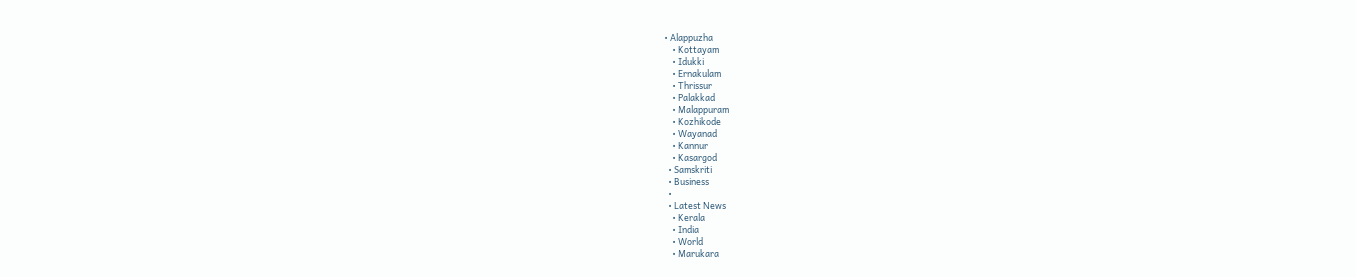• Alappuzha
    • Kottayam
    • Idukki
    • Ernakulam
    • Thrissur
    • Palakkad
    • Malappuram
    • Kozhikode
    • Wayanad
    • Kannur
    • Kasargod
  • Samskriti
  • Business
  •
  • Latest News
    • Kerala
    • India
    • World
    • Marukara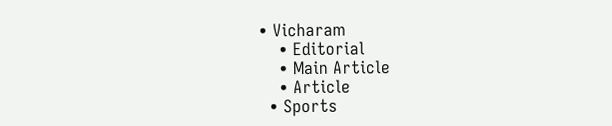• Vicharam
    • Editorial
    • Main Article
    • Article
  • Sports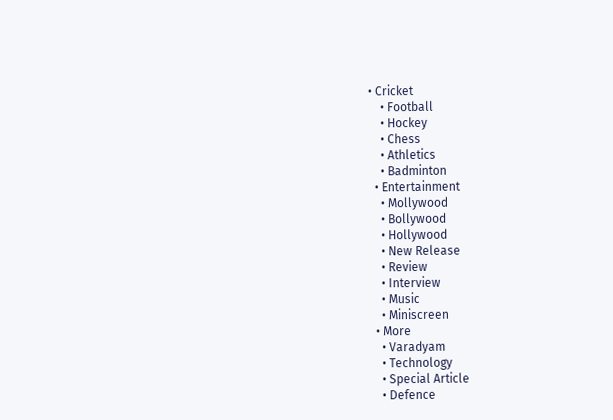• Cricket
    • Football
    • Hockey
    • Chess
    • Athletics
    • Badminton
  • Entertainment
    • Mollywood
    • Bollywood
    • Hollywood
    • New Release
    • Review
    • Interview
    • Music
    • Miniscreen
  • More
    • Varadyam
    • Technology
    • Special Article
    • Defence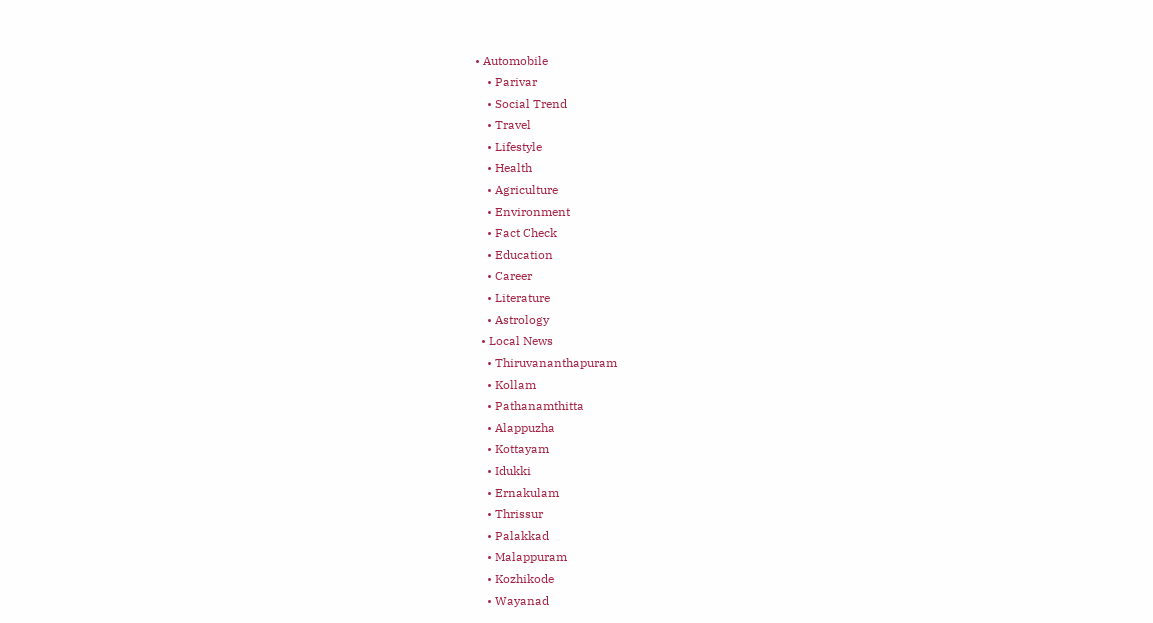• Automobile
    • Parivar
    • Social Trend
    • Travel
    • Lifestyle
    • Health
    • Agriculture
    • Environment
    • Fact Check
    • Education
    • Career
    • Literature
    • Astrology
  • Local News
    • Thiruvananthapuram
    • Kollam
    • Pathanamthitta
    • Alappuzha
    • Kottayam
    • Idukki
    • Ernakulam
    • Thrissur
    • Palakkad
    • Malappuram
    • Kozhikode
    • Wayanad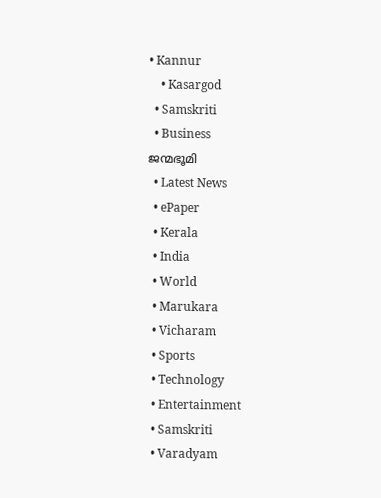• Kannur
    • Kasargod
  • Samskriti
  • Business
ജന്മഭൂമി
  • Latest News
  • ePaper
  • Kerala
  • India
  • World
  • Marukara
  • Vicharam
  • Sports
  • Technology
  • Entertainment
  • Samskriti
  • Varadyam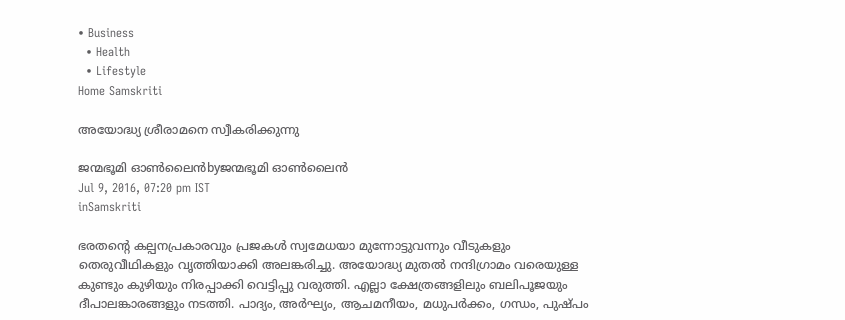• Business
  • Health
  • Lifestyle
Home Samskriti

അയോദ്ധ്യ ശ്രീരാമനെ സ്വീകരിക്കുന്നു

ജന്മഭൂമി ഓണ്‍ലൈന്‍byജന്മഭൂമി ഓണ്‍ലൈന്‍
Jul 9, 2016, 07:20 pm IST
inSamskriti

ഭരതന്റെ കല്പനപ്രകാരവും പ്രജകള്‍ സ്വമേധയാ മുന്നോട്ടുവന്നും വീടുകളും തെരുവീഥികളും വൃത്തിയാക്കി അലങ്കരിച്ചു. അയോദ്ധ്യ മുതല്‍ നന്ദിഗ്രാമം വരെയുള്ള കുണ്ടും കുഴിയും നിരപ്പാക്കി വെട്ടിപ്പു വരുത്തി. എല്ലാ ക്ഷേത്രങ്ങളിലും ബലിപൂജയും ദീപാലങ്കാരങ്ങളും നടത്തി. പാദ്യം, അര്‍ഘ്യം, ആചമനീയം, മധുപര്‍ക്കം, ഗന്ധം, പുഷ്പം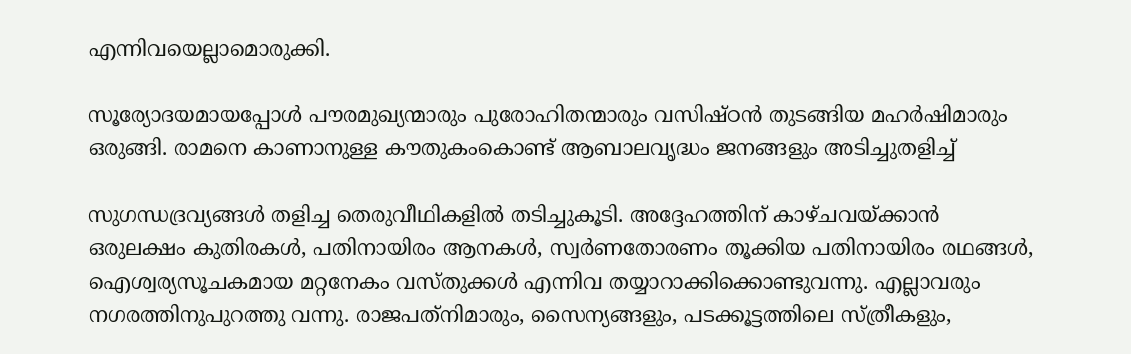എന്നിവയെല്ലാമൊരുക്കി.

സൂര്യോദയമായപ്പോള്‍ പൗരമുഖ്യന്മാരും പുരോഹിതന്മാരും വസിഷ്ഠന്‍ തുടങ്ങിയ മഹര്‍ഷിമാരും ഒരുങ്ങി. രാമനെ കാണാനുള്ള കൗതുകംകൊണ്ട് ആബാലവൃദ്ധം ജനങ്ങളും അടിച്ചുതളിച്ച്

സുഗന്ധദ്രവ്യങ്ങള്‍ തളിച്ച തെരുവീഥികളില്‍ തടിച്ചുകൂടി. അദ്ദേഹത്തിന് കാഴ്ചവയ്‌ക്കാന്‍ ഒരുലക്ഷം കുതിരകള്‍, പതിനായിരം ആനകള്‍, സ്വര്‍ണതോരണം തൂക്കിയ പതിനായിരം രഥങ്ങള്‍, ഐശ്വര്യസൂചകമായ മറ്റനേകം വസ്തുക്കള്‍ എന്നിവ തയ്യാറാക്കിക്കൊണ്ടുവന്നു. എല്ലാവരും നഗരത്തിനുപുറത്തു വന്നു. രാജപത്‌നിമാരും, സൈന്യങ്ങളും, പടക്കൂട്ടത്തിലെ സ്ത്രീകളും,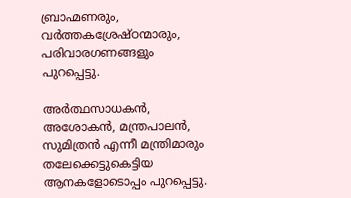ബ്രാഹ്മണരും, വര്‍ത്തകശ്രേഷ്ഠന്മാരും, പരിവാരഗണങ്ങളും പുറപ്പെട്ടു.

അര്‍ത്ഥസാധകന്‍, അശോകന്‍, മന്ത്രപാലന്‍, സുമിത്രന്‍ എന്നീ മന്ത്രിമാരും തലേക്കെട്ടുകെട്ടിയ ആനകളോടൊപ്പം പുറപ്പെട്ടു.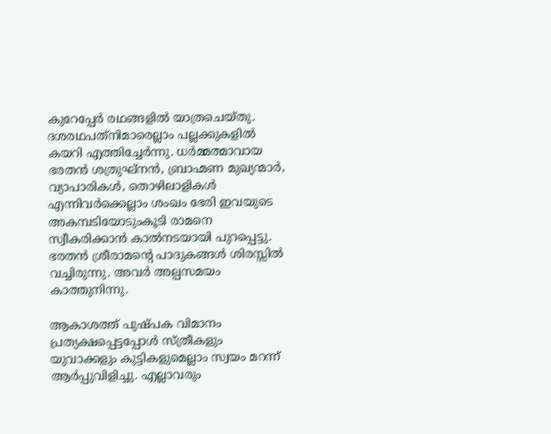കുറേപ്പേര്‍ രഥങ്ങളില്‍ യാത്രചെയ്തു. ദശരഥപത്‌നിമാരെല്ലാം പല്ലക്കുകളില്‍ കയറി എത്തിച്ചേര്‍ന്നു. ധര്‍മ്മത്മാവായ ഭരതന്‍ ശത്രുഘ്‌നന്‍, ബ്രാഹ്മണ മുഖ്യന്മാര്‍, വ്യാപാരികള്‍, തൊഴിലാളികള്‍ എന്നിവര്‍ക്കെല്ലാം ശംഖം ഭേരി ഇവയുടെ അകമ്പടിയോടുംകൂടി രാമനെ സ്വീകരിക്കാന്‍ കാല്‍നടയായി പുറപ്പെട്ടു. ഭരതന്‍ ശ്രീരാമന്റെ പാദുകങ്ങള്‍ ശിരസ്സില്‍ വച്ചിരുന്നു. അവര്‍ അല്പസമയം കാത്തുനിന്നു.

ആകാശത്ത് പുഷ്പക വിമാനം പ്രത്യക്ഷപ്പെട്ടപ്പോള്‍ സ്ത്രീകളും യുവാക്കളും കുട്ടികളുമെല്ലാം സ്വയം മറന്ന് ആര്‍പ്പുവിളിച്ചു. എല്ലാവരും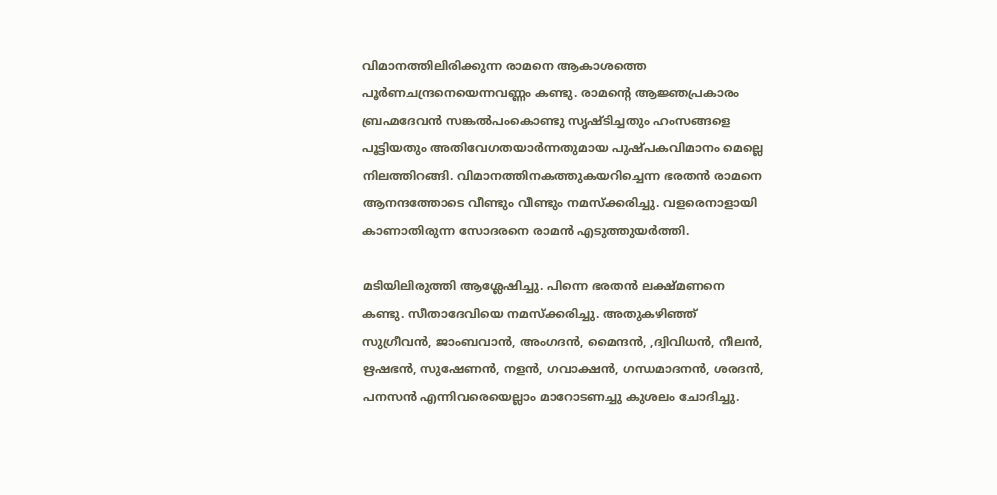വിമാനത്തിലിരിക്കുന്ന രാമനെ ആകാശത്തെ പൂര്‍ണചന്ദ്രനെയെന്നവണ്ണം കണ്ടു. രാമന്റെ ആജ്ഞപ്രകാരം ബ്രഹ്മദേവന്‍ സങ്കല്‍പംകൊണ്ടു സൃഷ്ടിച്ചതും ഹംസങ്ങളെ പൂട്ടിയതും അതിവേഗതയാര്‍ന്നതുമായ പുഷ്പകവിമാനം മെല്ലെ നിലത്തിറങ്ങി. വിമാനത്തിനകത്തുകയറിച്ചെന്ന ഭരതന്‍ രാമനെ ആനന്ദത്തോടെ വീണ്ടും വീണ്ടും നമസ്‌ക്കരിച്ചു. വളരെനാളായി കാണാതിരുന്ന സോദരനെ രാമന്‍ എടുത്തുയര്‍ത്തി.

മടിയിലിരുത്തി ആശ്ലേഷിച്ചു. പിന്നെ ഭരതന്‍ ലക്ഷ്മണനെ കണ്ടു. സീതാദേവിയെ നമസ്‌ക്കരിച്ചു. അതുകഴിഞ്ഞ് സുഗ്രീവന്‍, ജാംബവാന്‍, അംഗദന്‍, മൈന്ദന്‍, ,ദ്വിവിധന്‍, നീലന്‍, ഋഷഭന്‍, സുഷേണന്‍, നളന്‍, ഗവാക്ഷന്‍, ഗന്ധമാദനന്‍, ശരദന്‍, പനസന്‍ എന്നിവരെയെല്ലാം മാറോടണച്ചു കുശലം ചോദിച്ചു.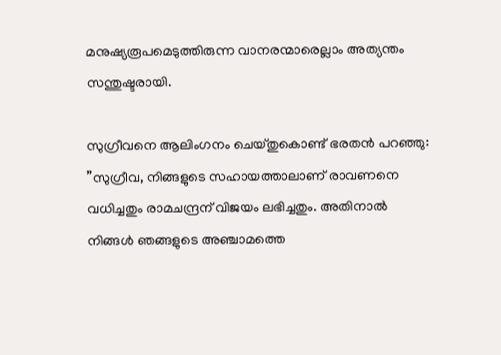മനുഷ്യരൂപമെടുത്തിരുന്ന വാനരന്മാരെല്ലാം അത്യന്തം സന്തുഷ്ടരായി.

സുഗ്രീവനെ ആലിംഗനം ചെയ്തുകൊണ്ട് ഭരതന്‍ പറഞ്ഞു: ”സുഗ്രീവ, നിങ്ങളുടെ സഹായത്താലാണ് രാവണനെ വധിച്ചതും രാമചന്ദ്രന് വിജയം ലഭിച്ചതും. അതിനാല്‍ നിങ്ങള്‍ ഞങ്ങളുടെ അഞ്ചാമത്തെ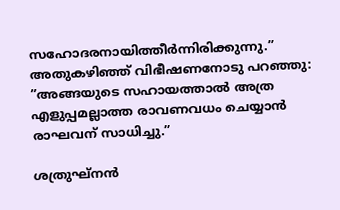സഹോദരനായിത്തീര്‍ന്നിരിക്കുന്നു.” അതുകഴിഞ്ഞ് വിഭീഷണനോടു പറഞ്ഞു: ”അങ്ങയുടെ സഹായത്താല്‍ അത്ര എളുപ്പമല്ലാത്ത രാവണവധം ചെയ്യാന്‍ രാഘവന് സാധിച്ചു.”

ശത്രുഘ്‌നന്‍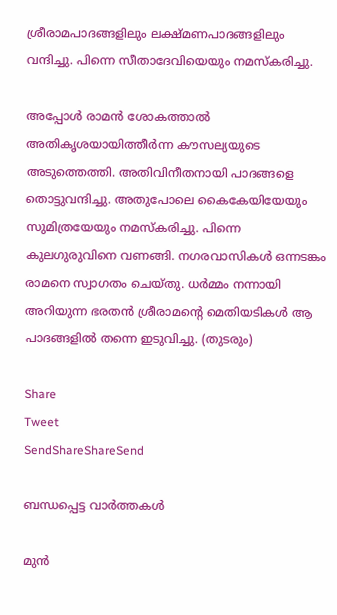ശ്രീരാമപാദങ്ങളിലും ലക്ഷ്മണപാദങ്ങളിലും വന്ദിച്ചു. പിന്നെ സീതാദേവിയെയും നമസ്‌കരിച്ചു.

അപ്പോള്‍ രാമന്‍ ശോകത്താല്‍ അതികൃശയായിത്തീര്‍ന്ന കൗസല്യയുടെ അടുത്തെത്തി. അതിവിനീതനായി പാദങ്ങളെ തൊട്ടുവന്ദിച്ചു. അതുപോലെ കൈകേയിയേയും സുമിത്രയേയും നമസ്‌കരിച്ചു. പിന്നെ കുലഗുരുവിനെ വണങ്ങി. നഗരവാസികള്‍ ഒന്നടങ്കം രാമനെ സ്വാഗതം ചെയ്തു. ധര്‍മ്മം നന്നായി അറിയുന്ന ഭരതന്‍ ശ്രീരാമന്റെ മെതിയടികള്‍ ആ പാദങ്ങളില്‍ തന്നെ ഇടുവിച്ചു. (തുടരും)

Share
Tweet
SendShareShareSend

ബന്ധപ്പെട്ട വാര്‍ത്തകള്‍

മുന്‍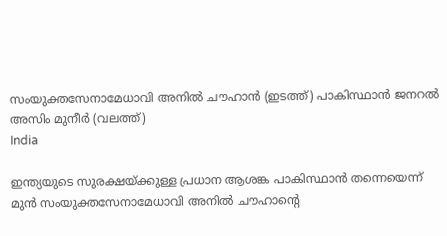സംയുക്തസേനാമേധാവി അനില്‍ ചൗഹാന്‍ (ഇടത്ത്) പാകിസ്ഥാന്‍ ജനറല്‍ അസിം മുനീര്‍ (വലത്ത്)
India

ഇന്ത്യയുടെ സുരക്ഷയ്‌ക്കുള്ള പ്രധാന ആശങ്ക പാകിസ്ഥാൻ തന്നെയെന്ന് മുൻ സംയുക്തസേനാമേധാവി അനിൽ ചൗഹാന്റെ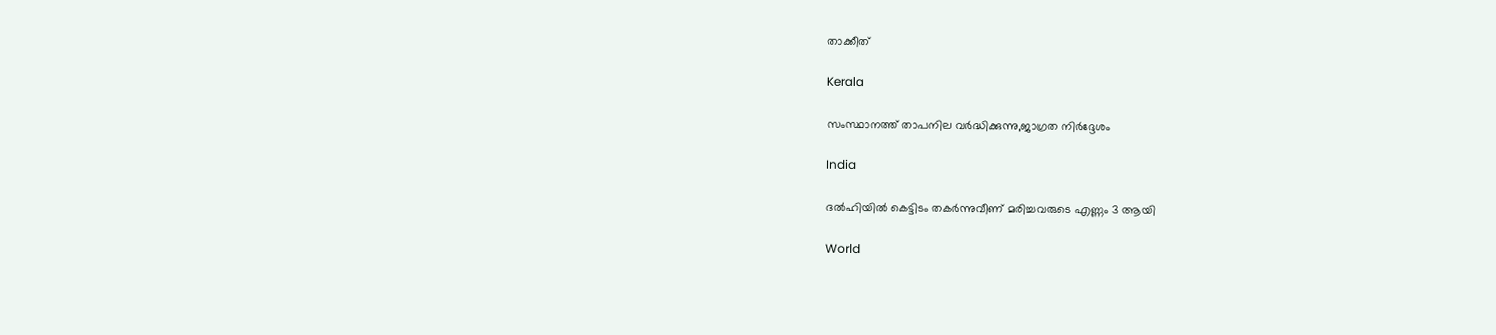താക്കീത്

Kerala

സംസ്ഥാനത്ത് താപനില വര്‍ദ്ധിക്കുന്നു,ജാഗ്രത നിര്‍ദ്ദേശം

India

ദല്‍ഹിയില്‍ കെട്ടിടം തകര്‍ന്നുവീണ് മരിച്ചവരുടെ എണ്ണം 3 ആയി

World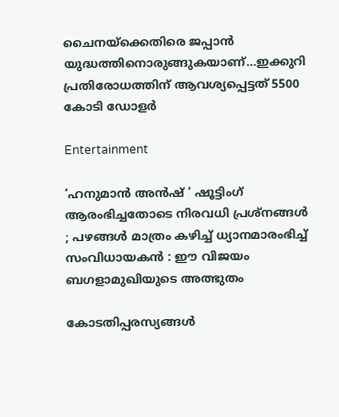ചൈനയ്‌ക്കെതിരെ ജപ്പാ‍ന്‍ യുദ്ധത്തിനൊരുങ്ങുകയാണ്…ഇക്കുറി പ്രതിരോധത്തിന് ആവശ്യപ്പെട്ടത് 5500 കോടി ഡോളര്‍

Entertainment

‘ഹനുമാൻ അൻഷ് ‘ ഷൂട്ടിംഗ് ആരംഭിച്ചതോടെ നിരവധി പ്രശ്നങ്ങൾ ; പഴങ്ങൾ മാത്രം കഴിച്ച് ധ്യാനമാരംഭിച്ച് സംവിധായകൻ : ഈ വിജയം ബഗളാമുഖിയുടെ അത്ഭുതം

കോടതിപ്പരസ്യങ്ങള്‍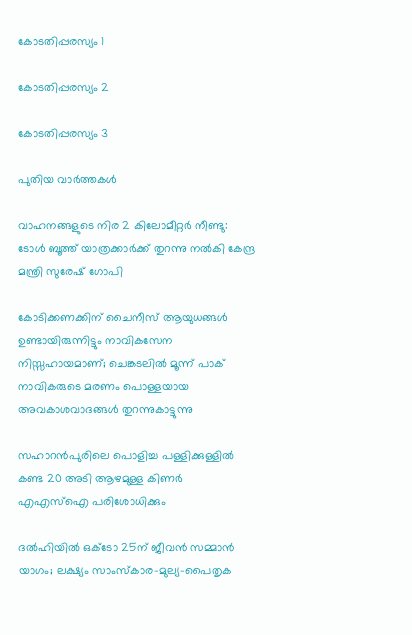കോടതിപ്പരസ്യം 1

കോടതിപ്പരസ്യം 2

കോടതിപ്പരസ്യം 3

പുതിയ വാര്‍ത്തകള്‍

വാഹനങ്ങളുടെ നിര 2 കിലോമീറ്റര്‍ നീണ്ടു: ടോള്‍ ബൂത്ത് യാത്രക്കാര്‍ക്ക് തുറന്നു നല്‍കി കേന്ദ്ര മന്ത്രി സുരേഷ് ഗോപി

കോടിക്കണക്കിന് ചൈനീസ് ആയുധങ്ങൾ ഉണ്ടായിരുന്നിട്ടും നാവികസേന നിസ്സഹായമാണ്; ചെങ്കടലിൽ മൂന്ന് പാക് നാവികരുടെ മരണം പൊള്ളയായ അവകാശവാദങ്ങൾ തുറന്നുകാട്ടുന്നു

സഹാറൻപുരിലെ പൊളിച്ച പള്ളിക്കുള്ളിൽ കണ്ട 20 അടി ആഴമുള്ള കിണർ എഎസ്‌ഐ പരിശോധിക്കും

ദൽഹിയിൽ ഒക്‌ടോ 25ന് ജീവൻ സമ്മാൻ യാഗം; ലക്ഷ്യം സാംസ്‌കാര-മുല്യ-പൈതൃക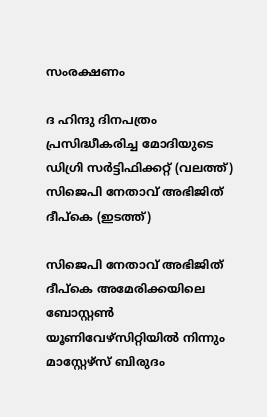സംരക്ഷണം

ദ ഹിന്ദു ദിനപത്രം പ്രസിദ്ധീകരിച്ച മോദിയുടെ ഡിഗ്രി സര്‍ട്ടിഫിക്കറ്റ് (വലത്ത്) സിജെപി നേതാവ് അഭിജിത് ദീപ്കെ (ഇടത്ത്)

സിജെപി നേതാവ് അഭിജിത് ദീപ്കെ അമേരിക്കയിലെ ബോസ്റ്റണ്‍ യൂണിവേഴ്സിറ്റിയില്‍ നിന്നും മാസ്റ്റേഴ്സ് ബിരുദം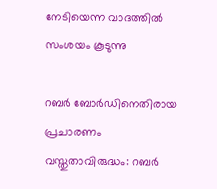നേടിയെന്ന വാദത്തില്‍ സംശയം കൂടുന്നു

റബർ ബോർഡിനെതിരായ പ്രചാരണം വസ്തുതാവിരുദ്ധം: റബർ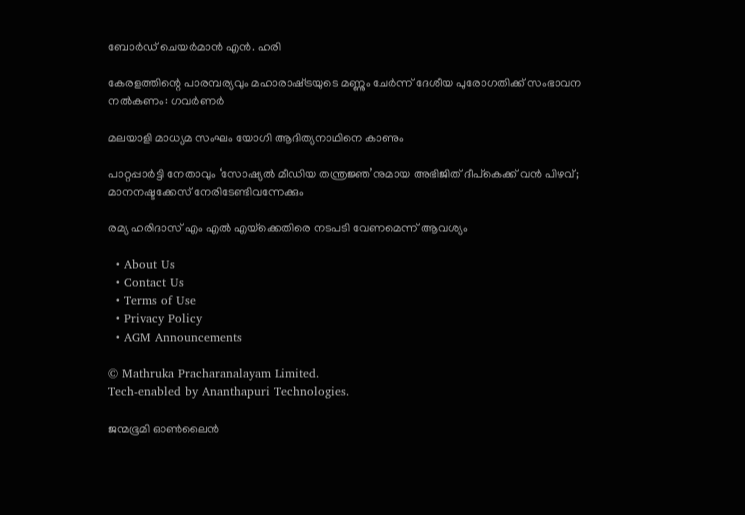ബോർഡ് ചെയർമാൻ എൻ. ഹരി

കേരളത്തിന്റെ പാരമ്പര്യവും മഹാരാഷ്‌ട്രയുടെ മണ്ണും ചേര്‍ന്ന് ദേശീയ പുരോഗതിക്ക് സംഭാവന നല്‍കണം: ഗവര്‍ണര്‍

മലയാളി മാധ്യമ സംഘം യോഗി ആദിത്യനാഥിനെ കാണും

പാറ്റപ്പാർട്ടി നേതാവും ‘സോഷ്യൽ മീഡിയ തന്ത്രജ്ഞ’നുമായ അഭിജിത് ദീപ്‌കെക്ക് വൻ പിഴവ്; മാനനഷ്ടക്കേസ് നേരിടേണ്ടിവന്നേക്കും

രമ്യ ഹരിദാസ് എം എല്‍ എയ്‌ക്കെതിരെ നടപടി വേണമെന്ന് ആവശ്യം

  • About Us
  • Contact Us
  • Terms of Use
  • Privacy Policy
  • AGM Announcements

© Mathruka Pracharanalayam Limited.
Tech-enabled by Ananthapuri Technologies.

ജന്മഭൂമി ഓണ്‍ലൈന്‍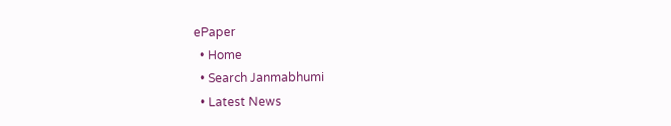ePaper
  • Home
  • Search Janmabhumi
  • Latest News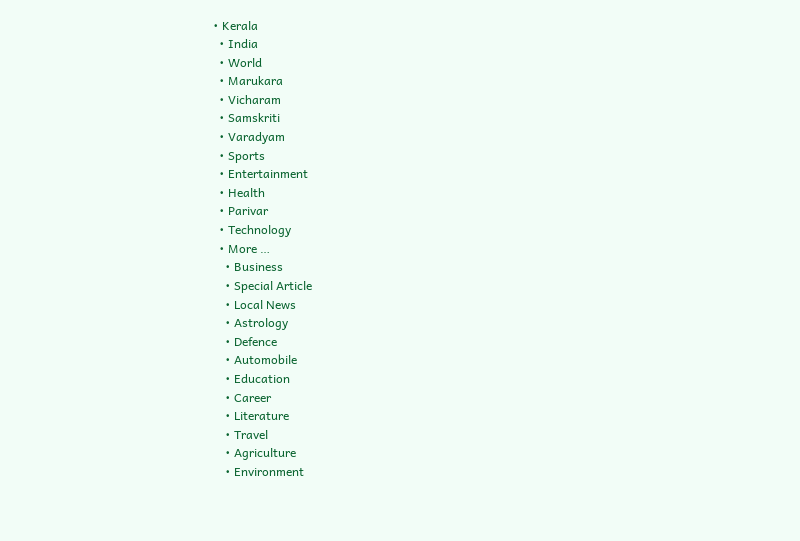• Kerala
  • India
  • World
  • Marukara
  • Vicharam
  • Samskriti
  • Varadyam
  • Sports
  • Entertainment
  • Health
  • Parivar
  • Technology
  • More …
    • Business
    • Special Article
    • Local News
    • Astrology
    • Defence
    • Automobile
    • Education
    • Career
    • Literature
    • Travel
    • Agriculture
    • Environment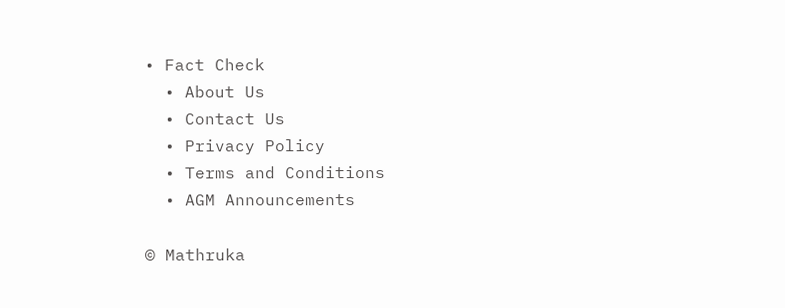• Fact Check
  • About Us
  • Contact Us
  • Privacy Policy
  • Terms and Conditions
  • AGM Announcements

© Mathruka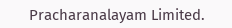Pracharanalayam Limited.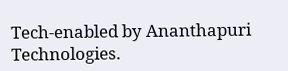Tech-enabled by Ananthapuri Technologies.